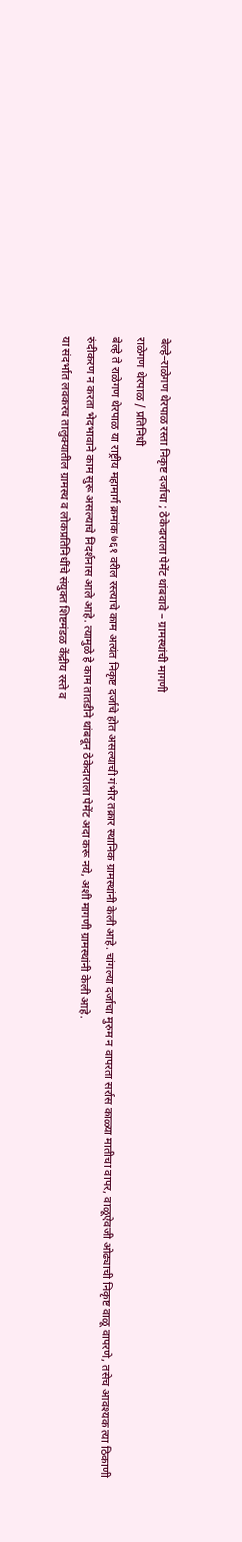बेल्हे–राळेगण थेरपाळ रस्ता निकृष्ट दर्जाचा ; ठेकेदाराला पेमेंट थांबवावे – ग्रामस्थांची मागणी
राळेगण थेरपाळ / प्रतिनिधी
बेल्हे ते राळेगण थेरपाळ या राष्ट्रीय महामार्ग क्रमांक ७६१ वरील रस्त्याचे काम अत्यंत निकृष्ट दर्जाचे होत असल्याची गंभीर तक्रार स्थानिक ग्रामस्थांनी केली आहे. चांगल्या दर्जाचा मुरुम न वापरता सर्रास काळ्या मातीचा वापर, वाळूऐवजी ओढ्याची निकृष्ट वाळू वापरणे, तसेच आवश्यक त्या ठिकाणी रुंदीकरण न करता भेदभावाने काम सुरू असल्याचे निदर्शनास आले आहे. त्यामुळे हे काम तातडीने थांबवून ठेकेदाराला पेमेंट अदा करू नये, अशी मागणी ग्रामस्थांनी केली आहे.
या संदर्भात लवकरच तालुक्यातील ग्रामस्थ व लोकप्रतिनिधींचे संयुक्त शिष्टमंडळ केंद्रीय रस्ते व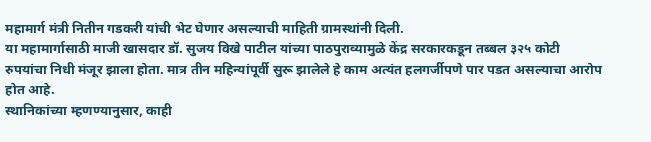महामार्ग मंत्री नितीन गडकरी यांची भेट घेणार असल्याची माहिती ग्रामस्थांनी दिली.
या महामार्गासाठी माजी खासदार डॉ. सुजय विखे पाटील यांच्या पाठपुराव्यामुळे केंद्र सरकारकडून तब्बल ३२५ कोटी रुपयांचा निधी मंजूर झाला होता. मात्र तीन महिन्यांपूर्वी सुरू झालेले हे काम अत्यंत हलगर्जीपणे पार पडत असल्याचा आरोप होत आहे.
स्थानिकांच्या म्हणण्यानुसार, काही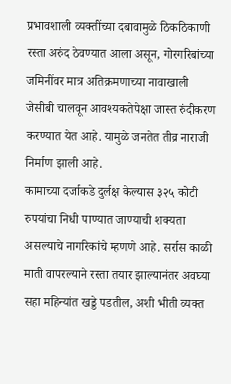प्रभावशाली व्यक्तींच्या दबावामुळे ठिकठिकाणी रस्ता अरुंद ठेवण्यात आला असून, गोरगरिबांच्या जमिनींवर मात्र अतिक्रमणाच्या नावाखाली जेसीबी चालवून आवश्यकतेपेक्षा जास्त रुंदीकरण करण्यात येत आहे. यामुळे जनतेत तीव्र नाराजी निर्माण झाली आहे.
कामाच्या दर्जाकडे दुर्लक्ष केल्यास ३२५ कोटी रुपयांचा निधी पाण्यात जाण्याची शक्यता असल्याचे नागरिकांचे म्हणणे आहे. सर्रास काळी माती वापरल्याने रस्ता तयार झाल्यानंतर अवघ्या सहा महिन्यांत खड्डे पडतील, अशी भीती व्यक्त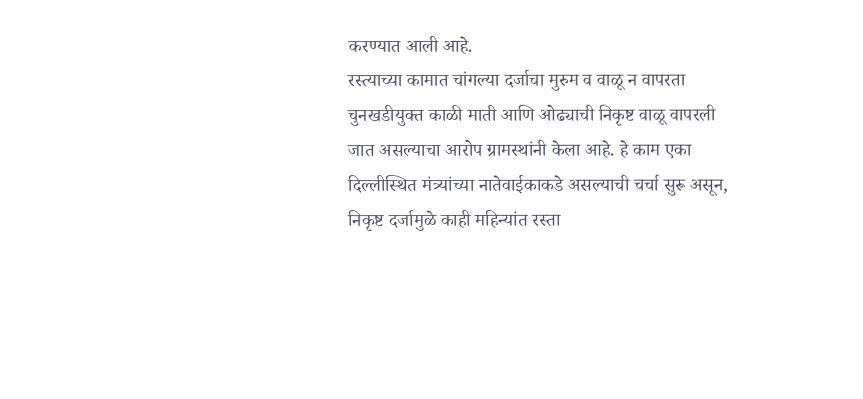करण्यात आली आहे.
रस्त्याच्या कामात चांगल्या दर्जाचा मुरुम व वाळू न वापरता चुनखडीयुक्त काळी माती आणि ओढ्याची निकृष्ट वाळू वापरली जात असल्याचा आरोप ग्रामस्थांनी केला आहे. हे काम एका दिल्लीस्थित मंत्र्यांच्या नातेवाईकाकडे असल्याची चर्चा सुरू असून, निकृष्ट दर्जामुळे काही महिन्यांत रस्ता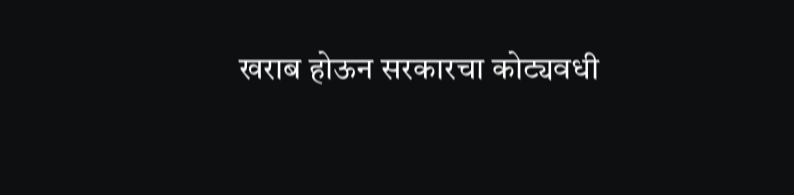खराब होऊन सरकारचा कोट्यवधी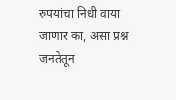रुपयांचा निधी वाया जाणार का, असा प्रश्न जनतेतून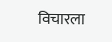विचारला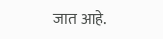जात आहे.